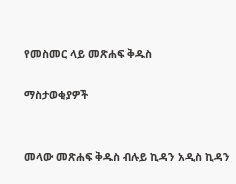የመስመር ላይ መጽሐፍ ቅዱስ

ማስታወቂያዎች


መላው መጽሐፍ ቅዱስ ብሉይ ኪዳን አዲስ ኪዳን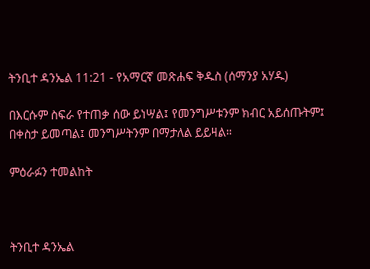ትንቢተ ዳንኤል 11:21 - የአማርኛ መጽሐፍ ቅዱስ (ሰማንያ አሃዱ)

በእርሱም ስፍራ የተጠቃ ሰው ይነሣል፤ የመንግሥቱንም ክብር አይሰጡትም፤ በቀስታ ይመጣል፤ መንግሥትንም በማታለል ይይዛል።

ምዕራፉን ተመልከት



ትንቢተ ዳንኤል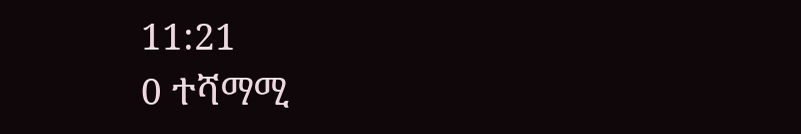11:21
0 ተሻማሚ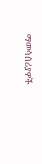ማመሳሰሪያዎች